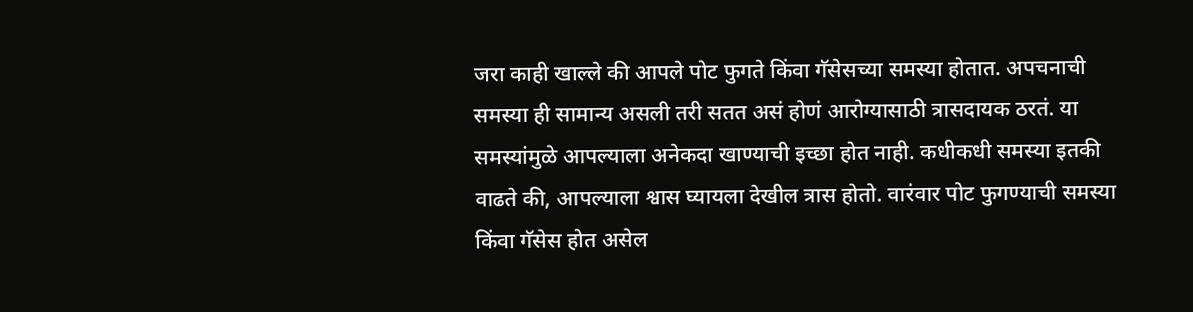जरा काही खाल्ले की आपले पोट फुगते किंवा गॅसेसच्या समस्या होतात. अपचनाची समस्या ही सामान्य असली तरी सतत असं होणं आरोग्यासाठी त्रासदायक ठरतं. या समस्यांमुळे आपल्याला अनेकदा खाण्याची इच्छा होत नाही. कधीकधी समस्या इतकी वाढते की, आपल्याला श्वास घ्यायला देखील त्रास होतो. वारंवार पोट फुगण्याची समस्या किंवा गॅसेस होत असेल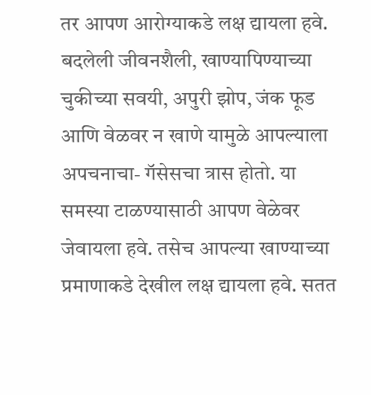तर आपण आरोग्याकडे लक्ष द्यायला हवे.
बदलेली जीवनशैली, खाण्यापिण्याच्या चुकीच्या सवयी, अपुरी झोप, जंक फूड आणि वेळवर न खाणे यामुळे आपल्याला अपचनाचा- गॅसेसचा त्रास होतो. या समस्या टाळण्यासाठी आपण वेळेवर जेवायला हवे. तसेच आपल्या खाण्याच्या प्रमाणाकडे देखील लक्ष द्यायला हवे. सतत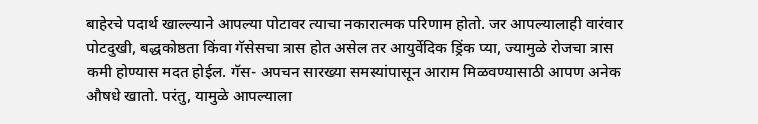बाहेरचे पदार्थ खाल्ल्याने आपल्या पोटावर त्याचा नकारात्मक परिणाम होतो. जर आपल्यालाही वारंवार पोटदुखी, बद्धकोष्ठता किंवा गॅसेसचा त्रास होत असेल तर आयुर्वेदिक ड्रिंक प्या, ज्यामुळे रोजचा त्रास कमी होण्यास मदत होईल. गॅस- अपचन सारख्या समस्यांपासून आराम मिळवण्यासाठी आपण अनेक औषधे खातो. परंतु, यामुळे आपल्याला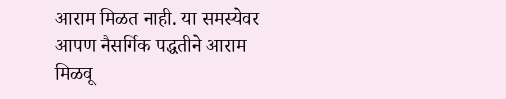आराम मिळत नाही. या समस्येवर आपण नैसर्गिक पद्धतीने आराम मिळवू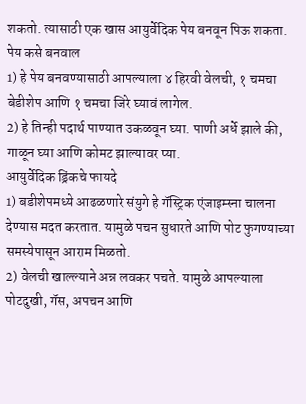शकतो. त्यासाठी एक खास आयुर्वेदिक पेय बनवून पिऊ शकता.
पेय कसे बनवाल
1) हे पेय बनवण्यासाठी आपल्याला ४ हिरवी वेलची, १ चमचा बेडीशेप आणि १ चमचा जिरे घ्यावं लागेल.
2) हे तिन्ही पदार्थ पाण्यात उकळवून घ्या. पाणी अर्धे झाले की, गाळून घ्या आणि कोमट झाल्यावर प्या.
आयुर्वेदिक ड्रिंकचे फायदे
1) बडीशेपमध्ये आढळणारे संयुगे हे गॅस्ट्रिक एंजाइम्स्ना चालना देण्यास मदत करतात. यामुळे पचन सुधारते आणि पोट फुगण्याच्या समस्येपासून आराम मिळतो.
2) वेलची खाल्ल्याने अन्न लवकर पचते. यामुळे आपल्याला पोटदुखी, गॅस, अपचन आणि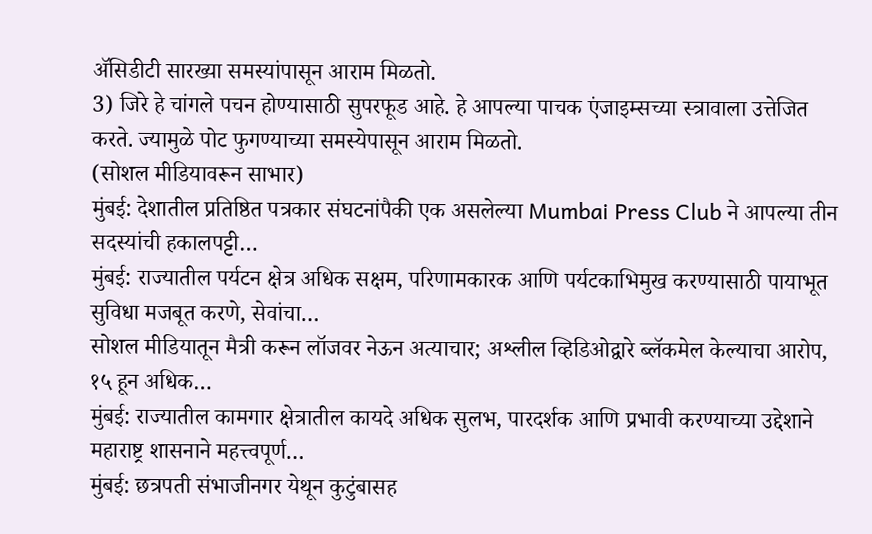ॲसिडीटी सारख्या समस्यांपासून आराम मिळतो.
3) जिरे हे चांगले पचन होण्यासाठी सुपरफूड आहे. हे आपल्या पाचक एंजाइम्सच्या स्त्रावाला उत्तेजित करते. ज्यामुळे पोट फुगण्याच्या समस्येपासून आराम मिळतो.
(सोशल मीडियावरून साभार)
मुंबई: देशातील प्रतिष्ठित पत्रकार संघटनांपैकी एक असलेल्या Mumbai Press Club ने आपल्या तीन सदस्यांची हकालपट्टी…
मुंबई: राज्यातील पर्यटन क्षेत्र अधिक सक्षम, परिणामकारक आणि पर्यटकाभिमुख करण्यासाठी पायाभूत सुविधा मजबूत करणे, सेवांचा…
सोशल मीडियातून मैत्री करून लॉजवर नेऊन अत्याचार; अश्लील व्हिडिओद्वारे ब्लॅकमेल केल्याचा आरोप, १५ हून अधिक…
मुंबई: राज्यातील कामगार क्षेत्रातील कायदे अधिक सुलभ, पारदर्शक आणि प्रभावी करण्याच्या उद्देशाने महाराष्ट्र शासनाने महत्त्वपूर्ण…
मुंबई: छत्रपती संभाजीनगर येथून कुटुंबासह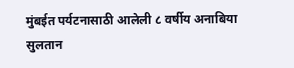मुंबईत पर्यटनासाठी आलेली ८ वर्षीय अनाबिया सुलतान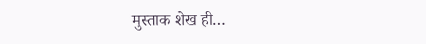मुस्ताक शेख ही…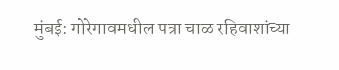मुंबई: गोरेगावमधील पत्रा चाळ रहिवाशांच्या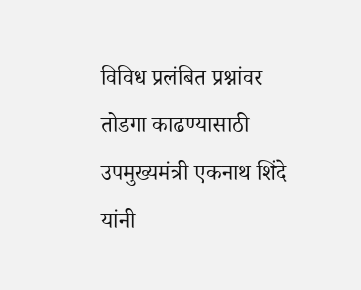विविध प्रलंबित प्रश्नांवर तोडगा काढण्यासाठी उपमुख्यमंत्री एकनाथ शिंदे यांनी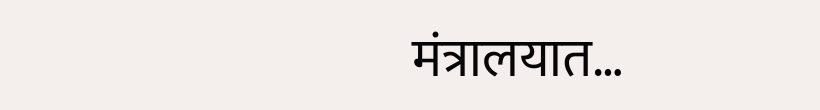मंत्रालयात…